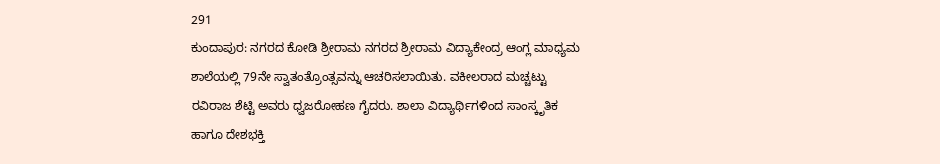291
ಕುಂದಾಪುರ: ನಗರದ ಕೋಡಿ ಶ್ರೀರಾಮ ನಗರದ ಶ್ರೀರಾಮ ವಿದ್ಯಾಕೇಂದ್ರ ಆಂಗ್ಲ ಮಾಧ್ಯಮ ಶಾಲೆಯಲ್ಲಿ 79ನೇ ಸ್ವಾತಂತ್ರೊಂತ್ಸವನ್ನು ಆಚರಿಸಲಾಯಿತು. ವಕೀಲರಾದ ಮಚ್ಚಟ್ಟು ರವಿರಾಜ ಶೆಟ್ಟಿ ಅವರು ಧ್ವಜರೋಹಣ ಗೈದರು. ಶಾಲಾ ವಿದ್ಯಾರ್ಥಿಗಳಿಂದ ಸಾಂಸ್ಕೃತಿಕ ಹಾಗೂ ದೇಶಭಕ್ತಿ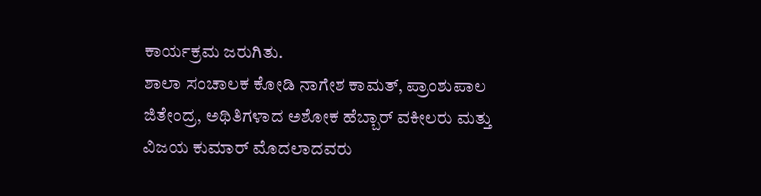ಕಾರ್ಯಕ್ರಮ ಜರುಗಿತು.
ಶಾಲಾ ಸಂಚಾಲಕ ಕೋಡಿ ನಾಗೇಶ ಕಾಮತ್, ಪ್ರಾಂಶುಪಾಲ ಜಿತೇಂದ್ರ, ಅಥಿತಿಗಳಾದ ಅಶೋಕ ಹೆಬ್ಬಾರ್ ವಕೀಲರು ಮತ್ತು ವಿಜಯ ಕುಮಾರ್ ಮೊದಲಾದವರು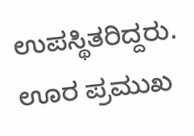ಉಪಸ್ಥಿತರಿದ್ದರು. ಊರ ಪ್ರಮುಖ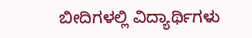ಬೀದಿಗಳಲ್ಲಿ ವಿದ್ಯಾರ್ಥಿಗಳು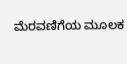ಮೆರವಣಿಗೆಯ ಮೂಲಕ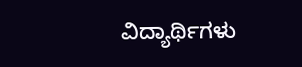ವಿದ್ಯಾರ್ಥಿಗಳು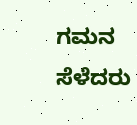ಗಮನ ಸೆಳೆದರು